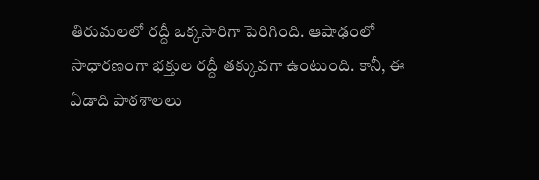తిరుమలలో రద్దీ ఒక్కసారిగా పెరిగింది. ఆషాఢంలో సాధారణంగా భక్తుల రద్దీ తక్కువగా ఉంటుంది. కానీ, ఈ ఏడాది పాఠశాలలు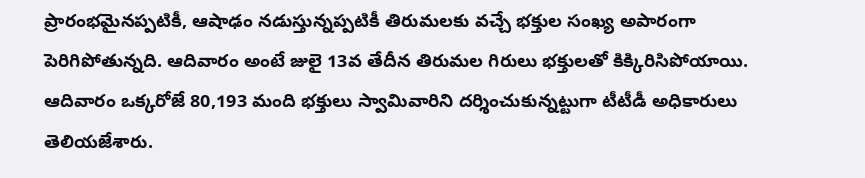ప్రారంభమైనప్పటికీ, ఆషాఢం నడుస్తున్నప్పటికీ తిరుమలకు వచ్చే భక్తుల సంఖ్య అపారంగా పెరిగిపోతున్నది. ఆదివారం అంటే జులై 13వ తేదీన తిరుమల గిరులు భక్తులతో కిక్కిరిసిపోయాయి. ఆదివారం ఒక్కరోజే 80,193 మంది భక్తులు స్వామివారిని దర్శించుకున్నట్టుగా టీటీడీ అధికారులు తెలియజేశారు.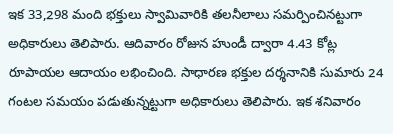ఇక 33,298 మంది భక్తులు స్వామివారికి తలనీలాలు సమర్పించినట్టుగా అధికారులు తెలిపారు. ఆదివారం రోజున హుండీ ద్వారా 4.43 కోట్ల రూపాయల ఆదాయం లభించింది. సాధారణ భక్తుల దర్శనానికి సుమారు 24 గంటల సమయం పడుతున్నట్టుగా అధికారులు తెలిపారు. ఇక శనివారం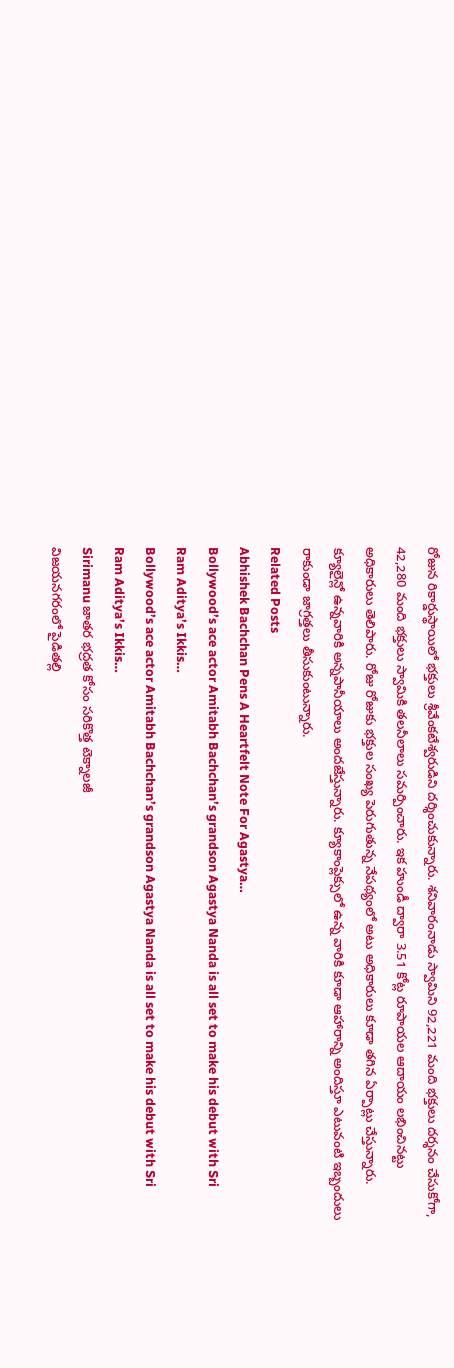రోజున రికార్డుస్థాయిలో భక్తులు శ్రీవేంకటేశ్వరుడిని దర్శించుకున్నారు. శనివారంనాడు స్వామిని 92,221 మంది భక్తులు దర్శనం చేసుకోగా, 42,280 మంది భక్తులు స్వామికి తలనీలాలు సమర్పించారు. ఇక హుండీ ద్వారా 3.51 కోట్ల రూపాయల ఆదాయం లభించినట్టు అధికారులు తెలిపారు. రోజు రోజుకు భక్తుల సంఖ్య పెరుగుతున్న నేపథ్యంలో అటు అధికారులు కూడా తగిన ఏర్పాట్లు చేస్తున్నారు. క్యూలైన్లో ఉన్నవారికి అన్నపానీయాలు అందజేస్తున్నారు. క్యూకాంప్లెక్సులో ఉన్న వారికి కూడా ఆహారాన్ని అందిస్తూ ఎటువంటి ఇబ్బందులు రాకుండా జాగ్రత్తలు తీసుకుంటున్నారు.
Related Posts
Abhishek Bachchan Pens A Heartfelt Note For Agastya…
Bollywood’s ace actor Amitabh Bachchan’s grandson Agastya Nanda is all set to make his debut with Sri Ram Aditya’s Ikkis…
Bollywood’s ace actor Amitabh Bachchan’s grandson Agastya Nanda is all set to make his debut with Sri Ram Aditya’s Ikkis…
Sirimanu జాతర భద్రత కోసం సరికొత్త టెక్నాలజీ
విజయనగరంలో పైడితల్లి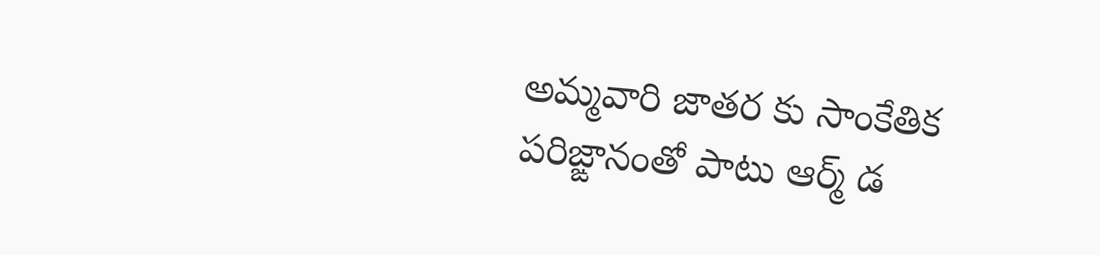అమ్మవారి జాతర కు సాంకేతిక పరిజ్ఙానంతో పాటు ఆర్మ్ డ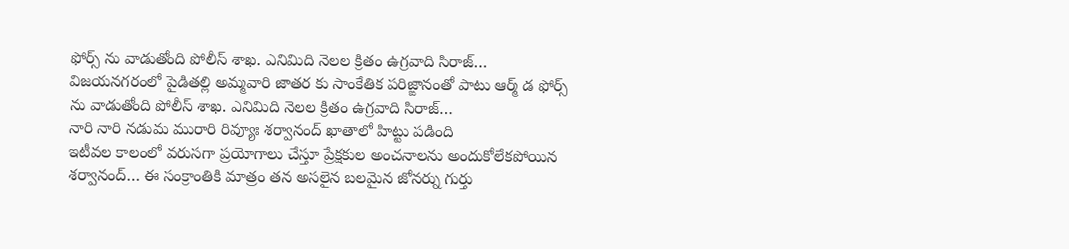ఫోర్స్ ను వాడుతోంది పోలీస్ శాఖ. ఎనిమిది నెలల క్రితం ఉగ్రవాది సిరాజ్…
విజయనగరంలో పైడితల్లి అమ్మవారి జాతర కు సాంకేతిక పరిజ్ఙానంతో పాటు ఆర్మ్ డ ఫోర్స్ ను వాడుతోంది పోలీస్ శాఖ. ఎనిమిది నెలల క్రితం ఉగ్రవాది సిరాజ్…
నారి నారి నడుమ మురారి రివ్యూః శర్వానంద్ ఖాతాలో హిట్టు పడింది
ఇటీవల కాలంలో వరుసగా ప్రయోగాలు చేస్తూ ప్రేక్షకుల అంచనాలను అందుకోలేకపోయిన శర్వానంద్… ఈ సంక్రాంతికి మాత్రం తన అసలైన బలమైన జోనర్ను గుర్తు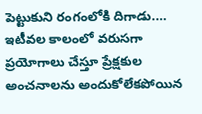పెట్టుకుని రంగంలోకి దిగాడు.…
ఇటీవల కాలంలో వరుసగా ప్రయోగాలు చేస్తూ ప్రేక్షకుల అంచనాలను అందుకోలేకపోయిన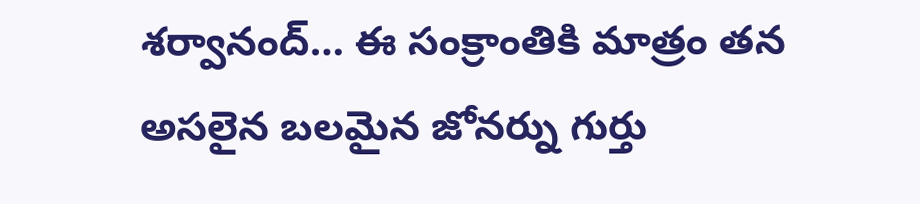శర్వానంద్… ఈ సంక్రాంతికి మాత్రం తన అసలైన బలమైన జోనర్ను గుర్తు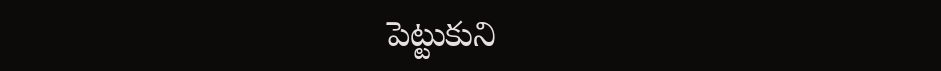పెట్టుకుని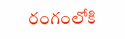రంగంలోకి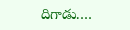దిగాడు.…